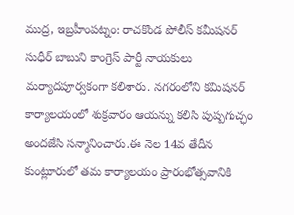ముద్ర, ఇబ్రహీంపట్నం: రాచకొండ పోలీస్ కమీషనర్ సుధీర్ బాబుని కాంగ్రెస్ పార్టీ నాయకులు మర్యాదపూర్వకంగా కలిశారు. నగరంలోని కమిషనర్ కార్యాలయంలో శుక్రవారం ఆయన్ను కలిసి పుష్పగుచ్ఛం అందజేసి సన్మానించారు.ఈ నెల 14వ తేదీన కుంట్లూరులో తమ కార్యాలయం ప్రారంభోత్సవానికి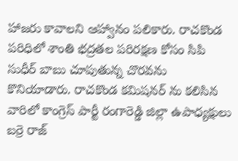హాజరు కావాలని ఆహ్వానం పలికారు. రాచకొండ పరిధిలో శాంతి భద్రతల పరిరక్షణ కోసం సిపి సుధీర్ బాబు చూపుతున్న చొరవను కొనియాడారు. రాచకొండ కమిషనర్ ను కలిసిన వారిలో కాంగ్రెస్ పార్టీ రంగారెడ్డి జిల్లా ఉపాధ్యక్షులు బర్రె రాజ్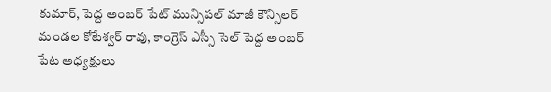కుమార్, పెద్ద అంబర్ పేట్ మున్సిపల్ మాజీ కౌన్సిలర్ మండల కోటేశ్వర్ రావు, కాంగ్రెస్ ఎస్సీ సెల్ పెద్ద అంబర్ పేట అధ్యక్షులు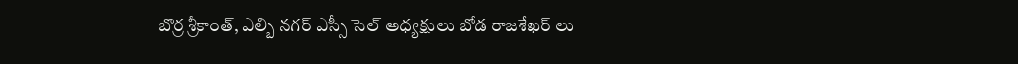బొర్ర శ్రీకాంత్, ఎల్బి నగర్ ఎస్సీ సెల్ అధ్యక్షులు బోడ రాజశేఖర్ లు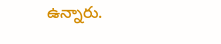ఉన్నారు.